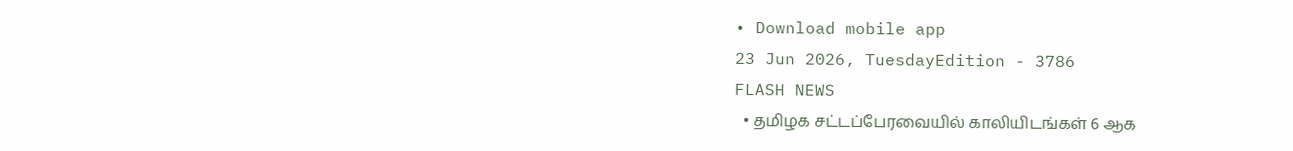• Download mobile app
23 Jun 2026, TuesdayEdition - 3786
FLASH NEWS
  • தமிழக சட்டப்பேரவையில் காலியிடங்கள் 6 ஆக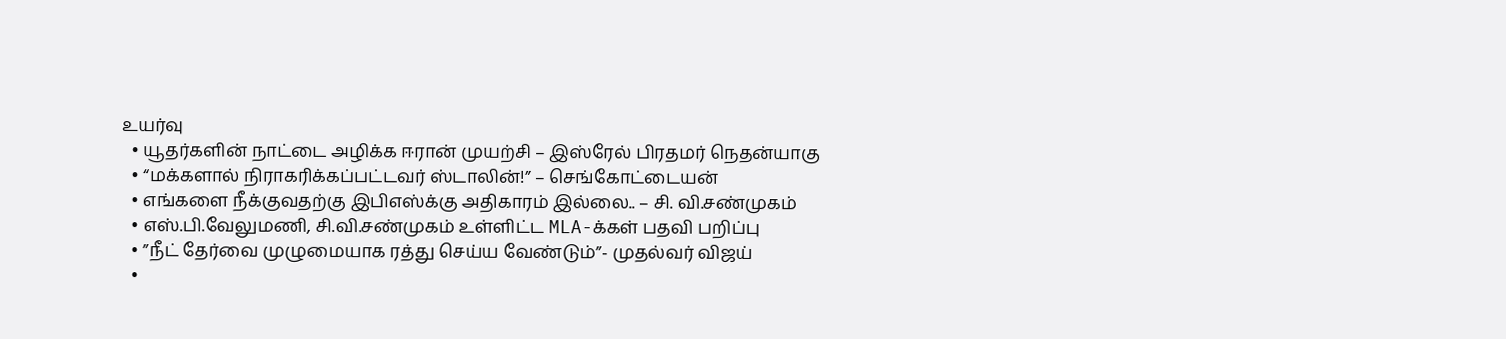உயர்வு
  • யூதர்களின் நாட்டை அழிக்க ஈரான் முயற்சி – இஸ்ரேல் பிரதமர் நெதன்யாகு
  • “மக்களால் நிராகரிக்கப்பட்டவர் ஸ்டாலின்!” – செங்கோட்டையன்
  • எங்களை நீக்குவதற்கு இபிஎஸ்க்கு அதிகாரம் இல்லை.. – சி. வி.சண்முகம்
  • எஸ்.பி.வேலுமணி, சி.வி.சண்முகம் உள்ளிட்ட MLA-க்கள் பதவி பறிப்பு
  • ”நீட் தேர்வை முழுமையாக ரத்து செய்ய வேண்டும்”- முதல்வர் விஜய்
  •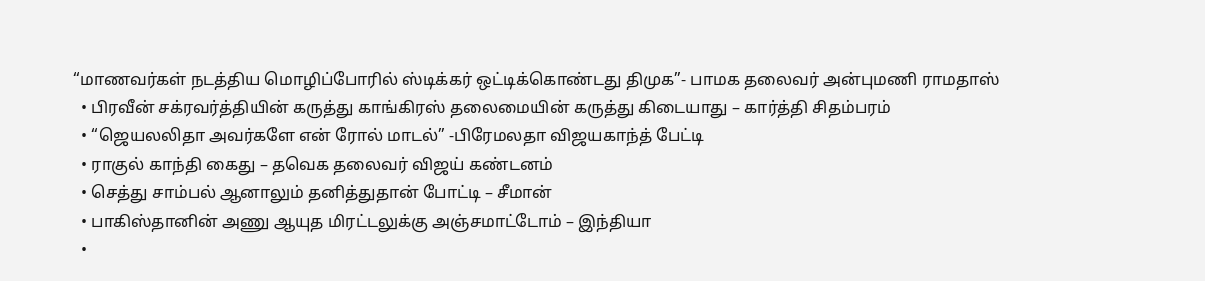“மாணவர்கள் நடத்திய மொழிப்போரில் ஸ்டிக்கர் ஒட்டிக்கொண்டது திமுக”- பாமக தலைவர் அன்புமணி ராமதாஸ்
  • பிரவீன் சக்ரவர்த்தியின் கருத்து காங்கிரஸ் தலைமையின் கருத்து கிடையாது – கார்த்தி சிதம்பரம்
  • “ஜெயலலிதா அவர்களே என் ரோல் மாடல்” -பிரேமலதா விஜயகாந்த் பேட்டி
  • ராகுல் காந்தி கைது – தவெக தலைவர் விஜய் கண்டனம்
  • செத்து சாம்பல் ஆனாலும் தனித்துதான் போட்டி – சீமான்
  • பாகிஸ்தானின் அணு ஆயுத மிரட்டலுக்கு அஞ்சமாட்டோம் – இந்தியா
  •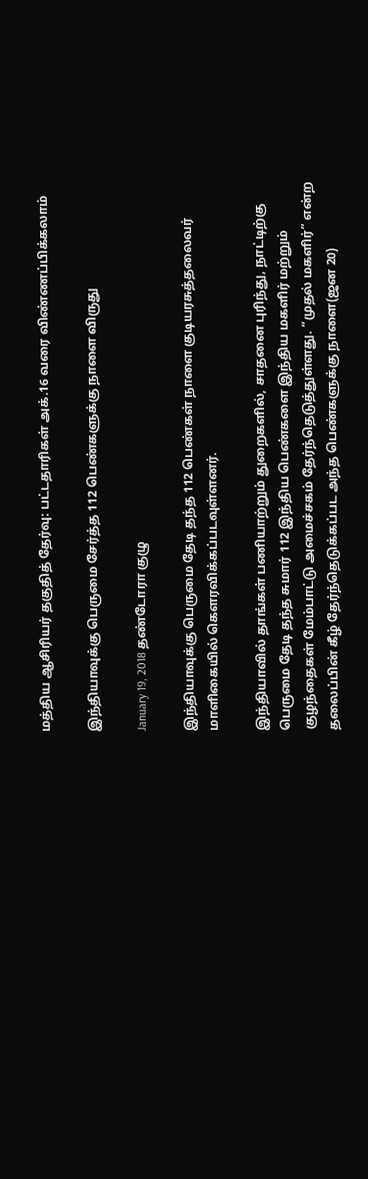மத்திய ஆசிரியர் தகுதித் தேர்வு: பட்டதாரிகள் அக்.16 வரை விண்ணப்பிக்கலாம்

இந்தியாவுக்கு பெருமை சேர்த்த 112 பெண்களுக்கு நாளை விருது

January 19, 2018 தண்டோரா குழு

இந்தியாவுக்கு பெருமை தேடி தந்த 112 பெண்கள் நாளை குடியரசுத்தலைவர் மாளிகையில் கெளரவிக்கப்படவுள்ளனர்.

இந்தியாவில் தாங்கள் பணியாற்றும் துறைகளில், சாதனை புரிந்து, நாட்டிற்கு பெருமை தேடி தந்த சுமார் 112 இந்திய பெண்களை இந்திய மகளிர் மற்றும் குழந்தைகள் மேம்பாட்டு அமைச்சகம் தேர்ந்தெடுத்துள்ளது. “முதல் மகளிர்” என்ற தலைப்பின் கீழ் தேர்ந்தெடுக்கப்பட அந்த பெண்களுக்கு நாளை(ஜன 20)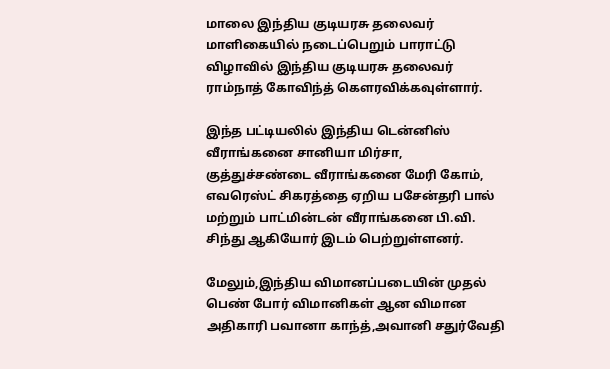மாலை இந்திய குடியரசு தலைவர் மாளிகையில் நடைப்பெறும் பாராட்டு விழாவில் இந்திய குடியரசு தலைவர் ராம்நாத் கோவிந்த் கெளரவிக்கவுள்ளார்.

இந்த பட்டியலில் இந்திய டென்னிஸ் வீராங்கனை சானியா மிர்சா, குத்துச்சண்டை வீராங்கனை மேரி கோம், எவரெஸ்ட் சிகரத்தை ஏறிய பசேன்தரி பால் மற்றும் பாட்மின்டன் வீராங்கனை பி.வி. சிந்து ஆகியோர் இடம் பெற்றுள்ளனர்.

மேலும்,இந்திய விமானப்படையின் முதல் பெண் போர் விமானிகள் ஆன விமான அதிகாரி பவானா காந்த்,அவானி சதுர்வேதி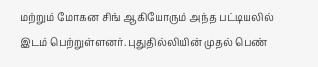மற்றும் மோகன சிங் ஆகியோரும் அந்த பட்டியலில் இடம் பெற்றுள்ளனர். புதுதில்லியின் முதல் பெண்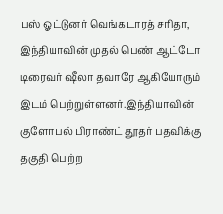பஸ் ஓட்டுனர் வெங்கடாரத் சரிதா, இந்தியாவின் முதல் பெண் ஆட்டோ டிரைவர் ஷீலா தவாரே ஆகியோரும் இடம் பெற்றுள்ளனர்.இந்தியாவின் குளோபல் பிராண்ட் தூதர் பதவிக்கு தகுதி பெற்ற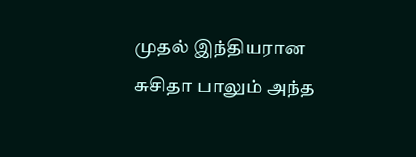முதல் இந்தியரான சுசிதா பாலும் அந்த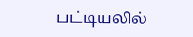பட்டியலில்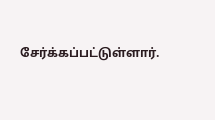சேர்க்கப்பட்டுள்ளார்.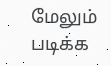மேலும் படிக்க